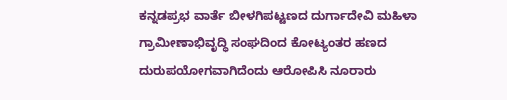ಕನ್ನಡಪ್ರಭ ವಾರ್ತೆ ಬೀಳಗಿಪಟ್ಟಣದ ದುರ್ಗಾದೇವಿ ಮಹಿಳಾ ಗ್ರಾಮೀಣಾಭಿವೃದ್ಧಿ ಸಂಘದಿಂದ ಕೋಟ್ಯಂತರ ಹಣದ ದುರುಪಯೋಗವಾಗಿದೆಂದು ಆರೋಪಿಸಿ ನೂರಾರು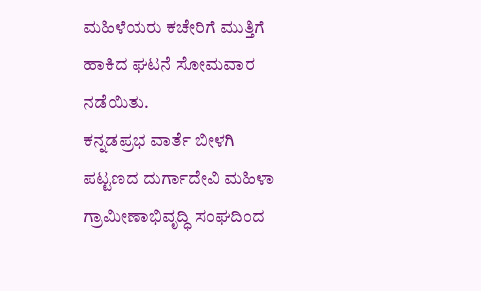ಮಹಿಳೆಯರು ಕಚೇರಿಗೆ ಮುತ್ತಿಗೆ ಹಾಕಿದ ಘಟನೆ ಸೋಮವಾರ ನಡೆಯಿತು.
ಕನ್ನಡಪ್ರಭ ವಾರ್ತೆ ಬೀಳಗಿ
ಪಟ್ಟಣದ ದುರ್ಗಾದೇವಿ ಮಹಿಳಾ ಗ್ರಾಮೀಣಾಭಿವೃದ್ಧಿ ಸಂಘದಿಂದ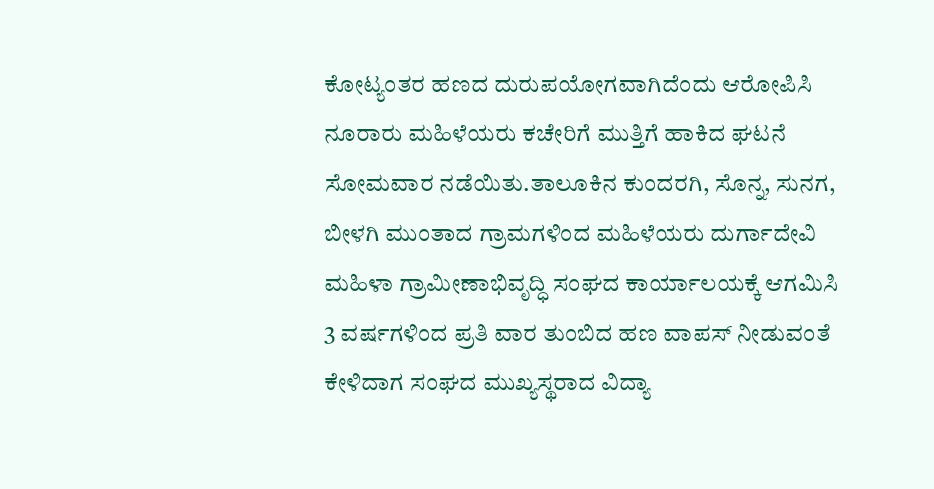ಕೋಟ್ಯಂತರ ಹಣದ ದುರುಪಯೋಗವಾಗಿದೆಂದು ಆರೋಪಿಸಿ ನೂರಾರು ಮಹಿಳೆಯರು ಕಚೇರಿಗೆ ಮುತ್ತಿಗೆ ಹಾಕಿದ ಘಟನೆ ಸೋಮವಾರ ನಡೆಯಿತು.ತಾಲೂಕಿನ ಕುಂದರಗಿ, ಸೊನ್ನ, ಸುನಗ, ಬೀಳಗಿ ಮುಂತಾದ ಗ್ರಾಮಗಳಿಂದ ಮಹಿಳೆಯರು ದುರ್ಗಾದೇವಿ ಮಹಿಳಾ ಗ್ರಾಮೀಣಾಭಿವೃದ್ಧಿ ಸಂಘದ ಕಾರ್ಯಾಲಯಕ್ಕೆ ಆಗಮಿಸಿ 3 ವರ್ಷಗಳಿಂದ ಪ್ರತಿ ವಾರ ತುಂಬಿದ ಹಣ ವಾಪಸ್ ನೀಡುವಂತೆ ಕೇಳಿದಾಗ ಸಂಘದ ಮುಖ್ಯಸ್ಥರಾದ ವಿದ್ಯಾ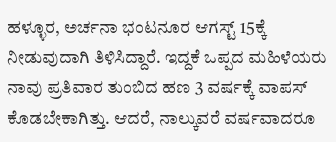ಹಳ್ಳೂರ, ಅರ್ಚನಾ ಭಂಟನೂರ ಆಗಸ್ಟ್ 15ಕ್ಕೆ ನೀಡುವುದಾಗಿ ತಿಳಿಸಿದ್ದಾರೆ. ಇದ್ದಕೆ ಒಪ್ಪದ ಮಹಿಳೆಯರು ನಾವು ಪ್ರತಿವಾರ ತುಂಬಿದ ಹಣ 3 ವರ್ಷಕ್ಕೆ ವಾಪಸ್ ಕೊಡಬೇಕಾಗಿತ್ತು. ಆದರೆ, ನಾಲ್ಕುವರೆ ವರ್ಷವಾದರೂ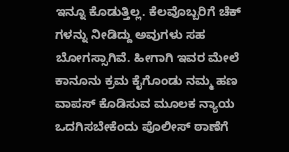ಇನ್ನೂ ಕೊಡುತ್ತಿಲ್ಲ. ಕೆಲವೊಬ್ಬರಿಗೆ ಚೆಕ್ ಗಳನ್ನು ನೀಡಿದ್ದು ಅವುಗಳು ಸಹ ಬೋಗಸ್ಸಾಗಿವೆ. ಹೀಗಾಗಿ ಇವರ ಮೇಲೆ ಕಾನೂನು ಕ್ರಮ ಕೈಗೊಂಡು ನಮ್ಮ ಹಣ ವಾಪಸ್ ಕೊಡಿಸುವ ಮೂಲಕ ನ್ಯಾಯ ಒದಗಿಸಬೇಕೆಂದು ಪೊಲೀಸ್ ಠಾಣೆಗೆ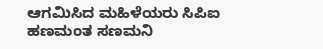ಆಗಮಿಸಿದ ಮಹಿಳೆಯರು ಸಿಪಿಐ ಹಣಮಂತ ಸಣಮನಿ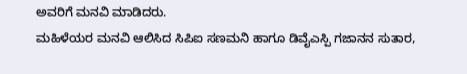ಅವರಿಗೆ ಮನವಿ ಮಾಡಿದರು.
ಮಹಿಳೆಯರ ಮನವಿ ಆಲಿಸಿದ ಸಿಪಿಐ ಸಣಮನಿ ಹಾಗೂ ಡಿವೈಎಸ್ಪಿ ಗಜಾನನ ಸುತಾರ,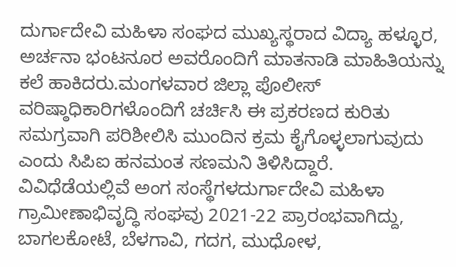ದುರ್ಗಾದೇವಿ ಮಹಿಳಾ ಸಂಘದ ಮುಖ್ಯಸ್ಥರಾದ ವಿದ್ಯಾ ಹಳ್ಳೂರ, ಅರ್ಚನಾ ಭಂಟನೂರ ಅವರೊಂದಿಗೆ ಮಾತನಾಡಿ ಮಾಹಿತಿಯನ್ನು ಕಲೆ ಹಾಕಿದರು.ಮಂಗಳವಾರ ಜಿಲ್ಲಾ ಪೊಲೀಸ್ ವರಿಷ್ಠಾಧಿಕಾರಿಗಳೊಂದಿಗೆ ಚರ್ಚಿಸಿ ಈ ಪ್ರಕರಣದ ಕುರಿತು ಸಮಗ್ರವಾಗಿ ಪರಿಶೀಲಿಸಿ ಮುಂದಿನ ಕ್ರಮ ಕೈಗೊಳ್ಳಲಾಗುವುದು ಎಂದು ಸಿಪಿಐ ಹನಮಂತ ಸಣಮನಿ ತಿಳಿಸಿದ್ದಾರೆ.
ವಿವಿಧೆಡೆಯಲ್ಲಿವೆ ಅಂಗ ಸಂಸ್ಥೆಗಳದುರ್ಗಾದೇವಿ ಮಹಿಳಾ ಗ್ರಾಮೀಣಾಭಿವೃದ್ಧಿ ಸಂಘವು 2021-22 ಪ್ರಾರಂಭವಾಗಿದ್ದು, ಬಾಗಲಕೋಟೆ, ಬೆಳಗಾವಿ, ಗದಗ, ಮುಧೋಳ,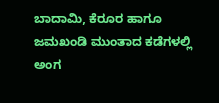ಬಾದಾಮಿ, ಕೆರೂರ ಹಾಗೂ ಜಮಖಂಡಿ ಮುಂತಾದ ಕಡೆಗಳಲ್ಲಿ ಅಂಗ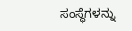ಸಂಸ್ಥೆಗಳನ್ನು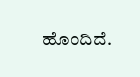ಹೊಂದಿದೆ.